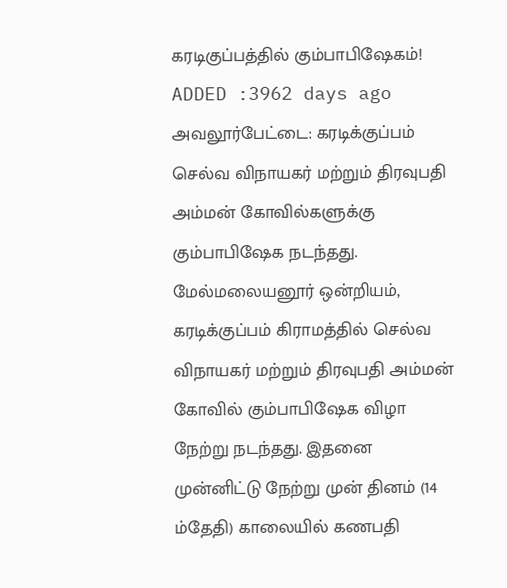கரடிகுப்பத்தில் கும்பாபிஷேகம்!
ADDED :3962 days ago
அவலூர்பேட்டை: கரடிக்குப்பம் செல்வ விநாயகர் மற்றும் திரவுபதி அம்மன் கோவில்களுக்கு கும்பாபிஷேக நடந்தது.
மேல்மலையனூர் ஒன்றியம், கரடிக்குப்பம் கிராமத்தில் செல்வ விநாயகர் மற்றும் திரவுபதி அம்மன் கோவில் கும்பாபிஷேக விழா நேற்று நடந்தது. இதனை முன்னிட்டு நேற்று முன் தினம் (14 ம்தேதி) காலையில் கணபதி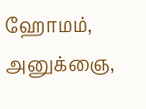ஹோமம், அனுக்ஞை,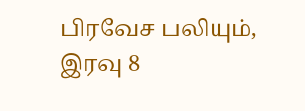பிரவேச பலியும், இரவு 8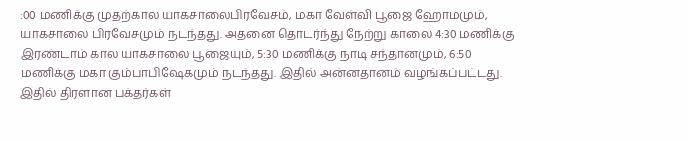:00 மணிக்கு முதற்கால யாகசாலைபிரவேசம், மகா வேள்வி பூஜை ஹோமமும், யாகசாலை பிரவேசமும் நடந்தது. அதனை தொடர்ந்து நேற்று காலை 4:30 மணிக்கு இரண்டாம் கால யாகசாலை பூஜையும், 5:30 மணிக்கு நாடி சந்தானமும், 6:50 மணிக்கு மகா கும்பாபிஷேகமும் நடந்தது. இதில் அன்னதானம் வழங்கப்பட்டது. இதில் திரளான பக்தர்கள்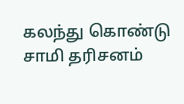கலந்து கொண்டு சாமி தரிசனம்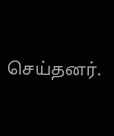செய்தனர்.